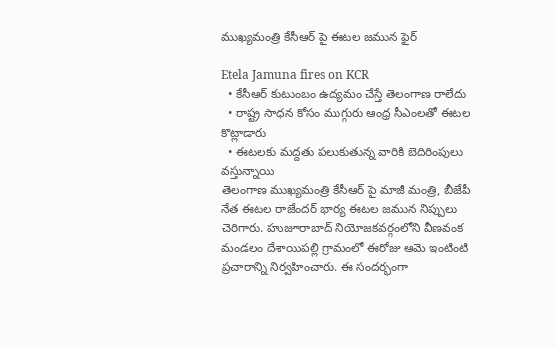ముఖ్యమంత్రి కేసీఆర్ పై ఈటల జమున ఫైర్

Etela Jamuna fires on KCR
  • కేసీఆర్ కుటుంబం ఉద్యమం చేస్తే తెలంగాణ రాలేదు
  • రాష్ట్ర సాధన కోసం ముగ్గురు ఆంధ్ర సీఎంలతో ఈటల కొట్లాడారు
  • ఈటలకు మద్దతు పలుకుతున్న వారికి బెదిరింపులు వస్తున్నాయి
తెలంగాణ ముఖ్యమంత్రి కేసీఆర్ పై మాజీ మంత్రి, బీజేపీ నేత ఈటల రాజేందర్ భార్య ఈటల జమున నిప్పులు చెరిగారు. హుజూరాబాద్ నియోజకవర్గంలోని వీణవంక మండలం దేశాయిపల్లి గ్రామంలో ఈరోజు ఆమె ఇంటింటి ప్రచారాన్ని నిర్వహించారు. ఈ సందర్భంగా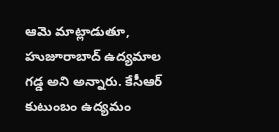ఆమె మాట్లాడుతూ, హుజూరాబాద్ ఉద్యమాల గడ్డ అని అన్నారు. కేసీఆర్ కుటుంబం ఉద్యమం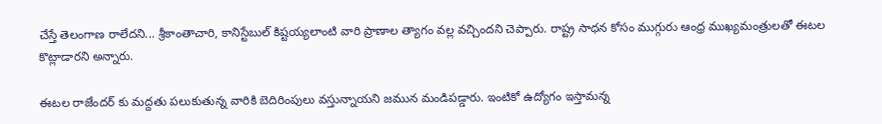చేస్తే తెలంగాణ రాలేదని... శ్రీకాంతాచారి, కానిస్టేబుల్ కిష్టయ్యలాంటి వారి ప్రాణాల త్యాగం వల్ల వచ్చిందని చెప్పారు. రాష్ట్ర సాధన కోసం ముగ్గురు ఆంధ్ర ముఖ్యమంత్రులతో ఈటల కొట్లాడారని అన్నారు.

ఈటల రాజేందర్ కు మద్దతు పలుకుతున్న వారికి బెదిరింపులు వస్తున్నాయని జమున మండిపడ్డారు. ఇంటికో ఉద్యోగం ఇస్తామన్న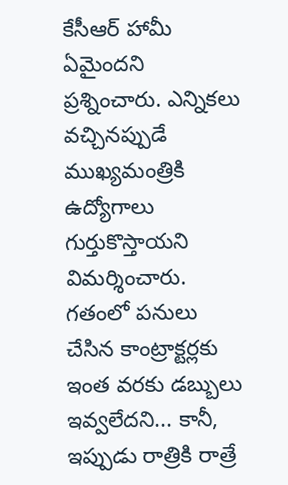కేసీఆర్ హామీ ఏమైందని ప్రశ్నించారు. ఎన్నికలు వచ్చినప్పుడే ముఖ్యమంత్రికి ఉద్యోగాలు గుర్తుకొస్తాయని విమర్శించారు. గతంలో పనులు చేసిన కాంట్రాక్టర్లకు ఇంత వరకు డబ్బులు ఇవ్వలేదని... కానీ, ఇప్పుడు రాత్రికి రాత్రే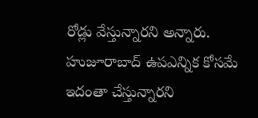రోడ్లు వేస్తున్నారని అన్నారు. హుజూరాబాద్ ఉపఎన్నిక కోసమే ఇదంతా చేస్తున్నారని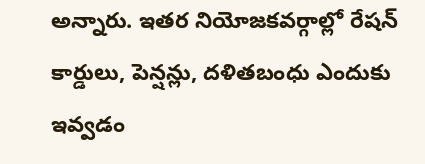అన్నారు. ఇతర నియోజకవర్గాల్లో రేషన్ కార్డులు, పెన్షన్లు, దళితబంధు ఎందుకు ఇవ్వడం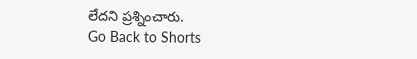లేదని ప్రశ్నించారు.
Go Back to Shorts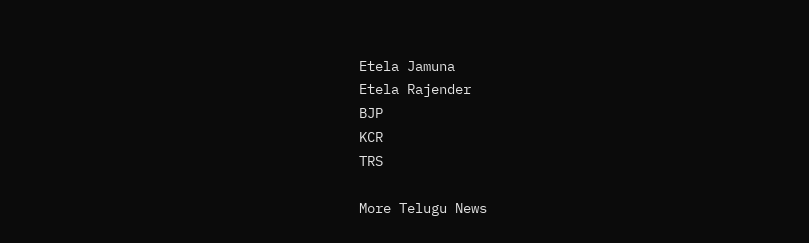Etela Jamuna
Etela Rajender
BJP
KCR
TRS

More Telugu News